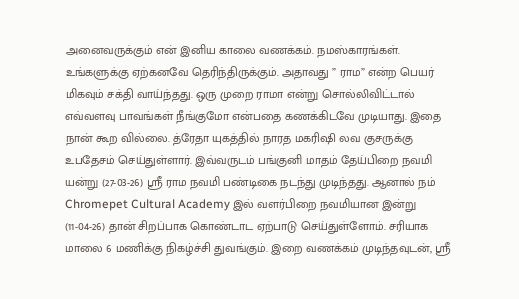அனைவருக்கும் என் இனிய காலை வணக்கம். நமஸ்காரங்கள். உங்களுக்கு ஏற்கனவே தெரிந்திருக்கும். அதாவது ” ராம” என்ற பெயர் மிகவும் சக்தி வாய்ந்தது. ஒரு முறை ராமா என்று சொல்லிவிட்டால் எவ்வளவு பாவங்கள் நீங்குமோ என்பதை கணக்கிடவே முடியாது. இதை நான் கூற வில்லை. த்ரேதா யுகத்தில் நாரத மகரிஷி லவ குசருக்கு உபதேசம் செய்துள்ளார். இவ்வருடம் பங்குனி மாதம் தேய்பிறை நவமி யன்று (27-03-26) ஶ்ரீ ராம நவமி பண்டிகை நடந்து முடிந்தது. ஆனால் நம் Chromepet Cultural Academy இல் வளர்பிறை நவமியான இன்று (11-04-26) தான் சிறப்பாக கொண்டாட ஏற்பாடு செய்துள்ளோம். சரியாக மாலை 6 மணிக்கு நிகழ்ச்சி துவங்கும். இறை வணக்கம் முடிந்தவுடன், ஶ்ரீ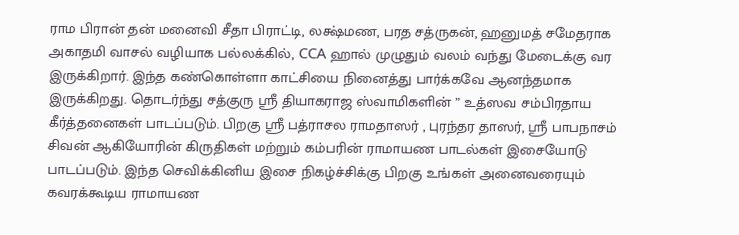ராம பிரான் தன் மனைவி சீதா பிராட்டி, லக்ஷ்மண, பரத சத்ருகன், ஹனுமத் சமேதராக அகாதமி வாசல் வழியாக பல்லக்கில், CCA ஹால் முழுதும் வலம் வந்து மேடைக்கு வர இருக்கிறார். இந்த கண்கொள்ளா காட்சியை நினைத்து பார்க்கவே ஆனந்தமாக இருக்கிறது. தொடர்ந்து சத்குரு ஶ்ரீ தியாகராஜ ஸ்வாமிகளின் ” உத்ஸவ சம்பிரதாய கீர்த்தனைகள் பாடப்படும். பிறகு ஶ்ரீ பத்ராசல ராமதாஸர் , புரந்தர தாஸர், ஶ்ரீ பாபநாசம் சிவன் ஆகியோரின் கிருதிகள் மற்றும் கம்பரின் ராமாயண பாடல்கள் இசையோடு பாடப்படும். இந்த செவிக்கினிய இசை நிகழ்ச்சிக்கு பிறகு உங்கள் அனைவரையும் கவரக்கூடிய ராமாயண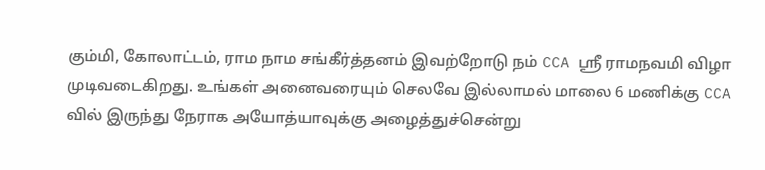கும்மி, கோலாட்டம், ராம நாம சங்கீர்த்தனம் இவற்றோடு நம் CCA ஶ்ரீ ராமநவமி விழா முடிவடைகிறது. உங்கள் அனைவரையும் செலவே இல்லாமல் மாலை 6 மணிக்கு CCA வில் இருந்து நேராக அயோத்யாவுக்கு அழைத்துச்சென்று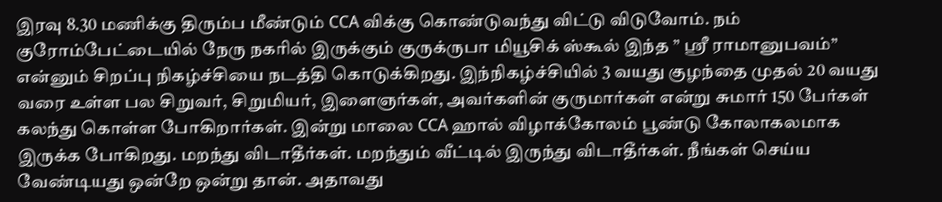இரவு 8.30 மணிக்கு திரும்ப மீண்டும் CCA விக்கு கொண்டுவந்து விட்டு விடுவோம். நம் குரோம்பேட்டையில் நேரு நகரில் இருக்கும் குருக்ருபா மியூசிக் ஸ்கூல் இந்த ” ஶ்ரீ ராமானுபவம்” என்னும் சிறப்பு நிகழ்ச்சியை நடத்தி கொடுக்கிறது. இந்நிகழ்ச்சியில் 3 வயது குழந்தை முதல் 20 வயது வரை உள்ள பல சிறுவர், சிறுமியர், இளைஞர்கள், அவர்களின் குருமார்கள் என்று சுமார் 150 பேர்கள் கலந்து கொள்ள போகிறார்கள். இன்று மாலை CCA ஹால் விழாக்கோலம் பூண்டு கோலாகலமாக இருக்க போகிறது. மறந்து விடாதீர்கள். மறந்தும் வீட்டில் இருந்து விடாதீர்கள். நீங்கள் செய்ய வேண்டியது ஒன்றே ஒன்று தான். அதாவது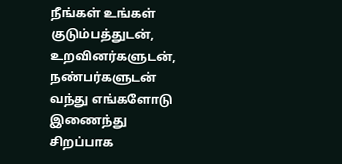நீங்கள் உங்கள் குடும்பத்துடன், உறவினர்களுடன், நண்பர்களுடன் வந்து எங்களோடு இணைந்து சிறப்பாக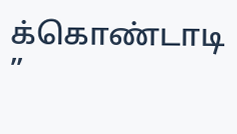க்கொண்டாடி ”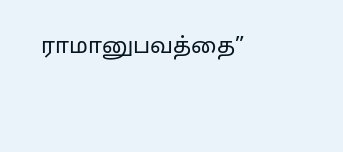ராமானுபவத்தை”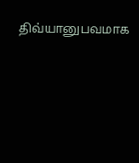திவ்யானுபவமாக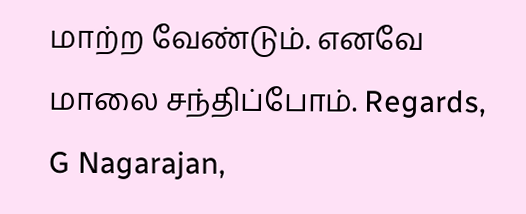மாற்ற வேண்டும். எனவே மாலை சந்திப்போம். Regards, G Nagarajan,